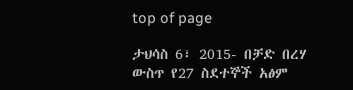top of page

ታህሳስ 6፣ 2015- በቻድ በረሃ ውስጥ የ27 ስደተኞች አፅም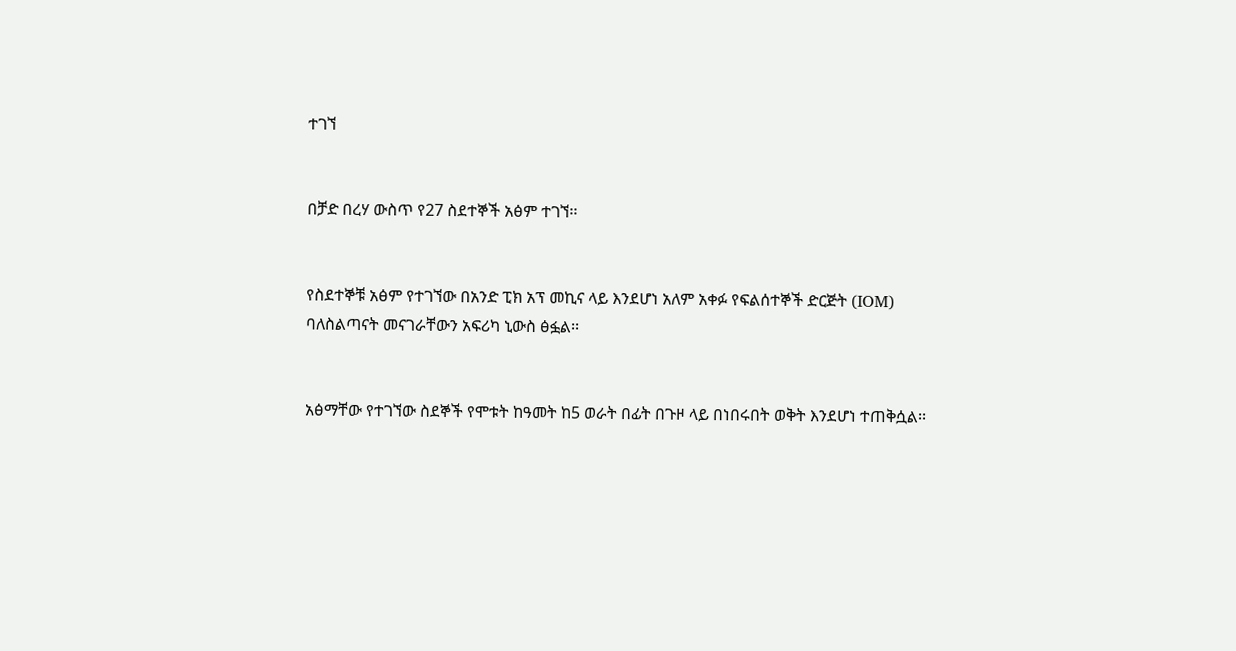ተገኘ


በቻድ በረሃ ውስጥ የ27 ስደተኞች አፅም ተገኘ፡፡


የስደተኞቹ አፅም የተገኘው በአንድ ፒክ አፕ መኪና ላይ እንደሆነ አለም አቀፉ የፍልሰተኞች ድርጅት (IOM) ባለስልጣናት መናገራቸውን አፍሪካ ኒውስ ፅፏል፡፡


አፅማቸው የተገኘው ስደኞች የሞቱት ከዓመት ከ5 ወራት በፊት በጉዞ ላይ በነበሩበት ወቅት እንደሆነ ተጠቅሷል፡፡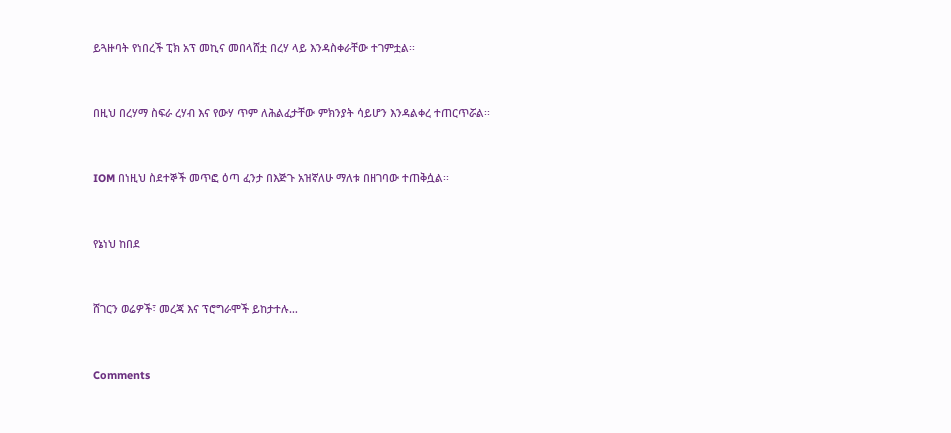ይጓዙባት የነበረች ፒክ አፕ መኪና መበላሸቷ በረሃ ላይ እንዳስቀራቸው ተገምቷል፡፡


በዚህ በረሃማ ስፍራ ረሃብ እና የውሃ ጥም ለሕልፈታቸው ምክንያት ሳይሆን እንዳልቀረ ተጠርጥሯል፡፡


IOM በነዚህ ስደተኞች መጥፎ ዕጣ ፈንታ በእጅጉ አዝኛለሁ ማለቱ በዘገባው ተጠቅሷል፡፡


የኔነህ ከበደ


ሸገርን ወሬዎች፣ መረጃ እና ፕሮግራሞች ይከታተሉ…


Comments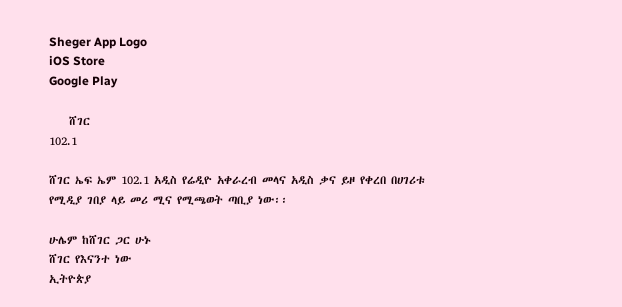Sheger App Logo
iOS Store
Google Play

    ሸገር
102.1

ሸገር ኤፍ ኤም 102.1 አዲስ የሬዲዮ አቀራረብ መላና አዲስ ቃና ይዞ የቀረበ በሀገሪቱ የሚዲያ ገበያ ላይ መሪ ሚና የሚጫወት ጣቢያ ነው፡፡

ሁሌም ከሸገር ጋር ሁኑ
ሸገር የእናንተ ነው
ኢትዮጵያ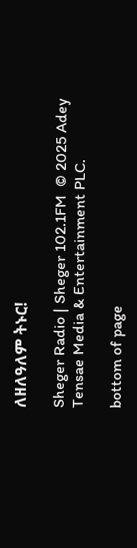ለዘለዓለም ትኑር!

Sheger Radio | Sheger 102.1FM  © 2025 Adey Tensae Media & Entertainment PLC.

bottom of page